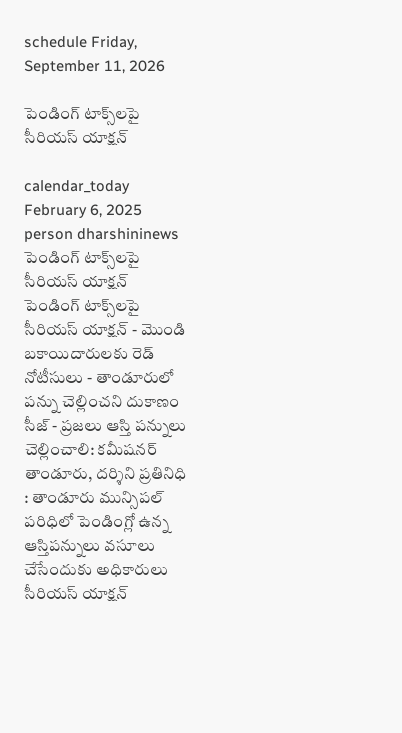schedule Friday, September 11, 2026

పెండింగ్ టాక్స్‌లపై సీరియస్ యాక్షన్

calendar_today February 6, 2025
person dharshininews
పెండింగ్ టాక్స్‌లపై సీరియస్ యాక్షన్
పెండింగ్ టాక్స్‌లపై సీరియస్ యాక్షన్ - మొండి బకాయిదారులకు రెడ్ నోటీసులు - తాండూరులో పన్ను చెల్లించని దుకాణం సీజ్ - ప్రజలు ఆస్తి పన్నులు చెల్లించాలి: కమీషనర్ తాండూరు, దర్శిని ప్రతినిధి : తాండూరు మున్సిపల్ పరిధిలో పెండింగ్లో ఉన్న ఆస్తిపన్నులు వసూలు చేసేందుకు అధికారులు సీరియస్ యాక్షన్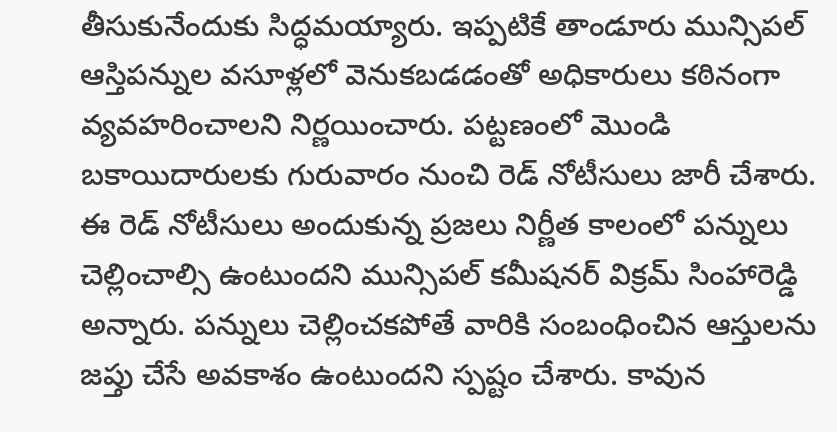తీసుకునేందుకు సిద్ధమయ్యారు. ఇప్పటికే తాండూరు మున్సిపల్ ఆస్తిపన్నుల వసూళ్లలో వెనుకబడడంతో అధికారులు కఠినంగా వ్యవహరించాలని నిర్ణయించారు. పట్టణంలో మొండి బకాయిదారులకు గురువారం నుంచి రెడ్ నోటీసులు జారీ చేశారు. ఈ రెడ్ నోటీసులు అందుకున్న ప్రజలు నిర్ణీత కాలంలో పన్నులు చెల్లించాల్సి ఉంటుందని మున్సిపల్ కమీషనర్ విక్రమ్ సింహారెడ్డి అన్నారు. పన్నులు చెల్లించకపోతే వారికి సంబంధించిన ఆస్తులను జప్తు చేసే అవకాశం ఉంటుందని స్పష్టం చేశారు. కావున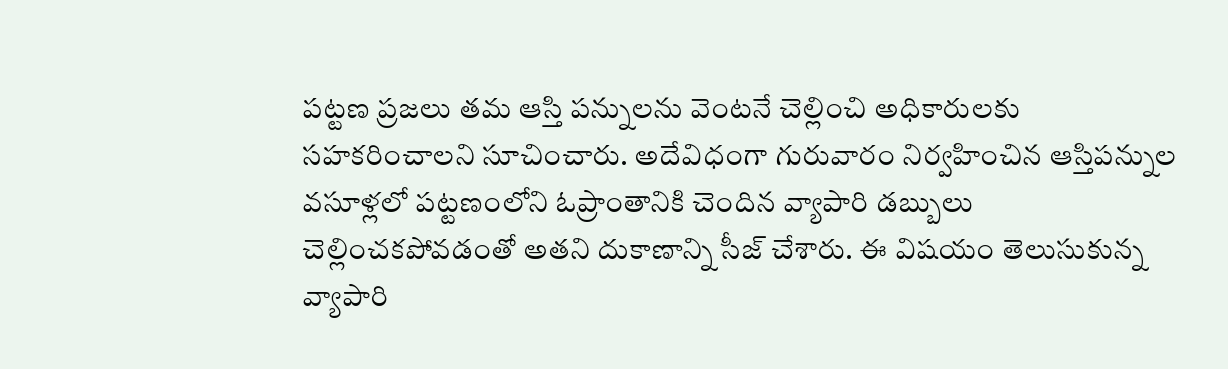పట్టణ ప్రజలు తమ ఆస్తి పన్నులను వెంటనే చెల్లించి అధికారులకు సహకరించాలని సూచించారు. అదేవిధంగా గురువారం నిర్వహించిన ఆస్తిపన్నుల వసూళ్లలో పట్టణంలోని ఓప్రాంతానికి చెందిన వ్యాపారి డబ్బులు చెల్లించకపోవడంతో అతని దుకాణాన్ని సీజ్ చేశారు. ఈ విషయం తెలుసుకున్న వ్యాపారి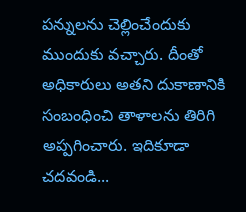పన్నులను చెల్లించేందుకు ముందుకు వచ్చారు. దీంతో అధికారులు అతని దుకాణానికి సంబంధించి తాళాలను తిరిగి అప్పగించారు. ఇదికూడా చదవండి...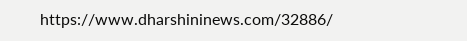https://www.dharshininews.com/32886/